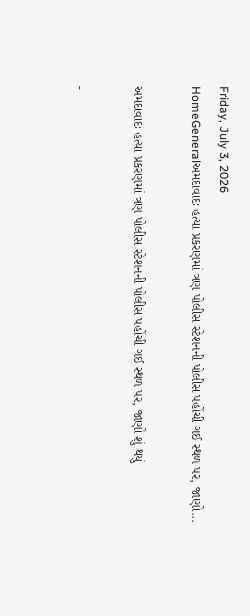Friday, July 3, 2026
HomeGeneralઅમદાવાદઃ હત્યા પ્રકરણમાં ત્રણ પોલીસ સ્ટેશનની પોલીસ પહોંચી ગઈ સ્થળ પર, જાણો...

અમદાવાદઃ હત્યા પ્રકરણમાં ત્રણ પોલીસ સ્ટેશનની પોલીસ પહોંચી ગઈ સ્થળ પર, જાણો શું થયું

-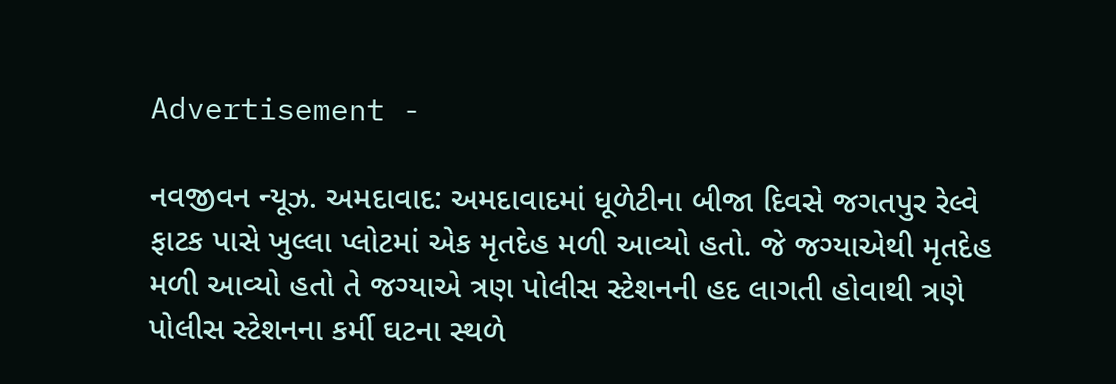Advertisement -

નવજીવન ન્યૂઝ. અમદાવાદ: અમદાવાદમાં ધૂળેટીના બીજા દિવસે જગતપુર રેલ્વે ફાટક પાસે ખુલ્લા પ્લોટમાં એક મૃતદેહ મળી આવ્યો હતો. જે જગ્યાએથી મૃતદેહ મળી આવ્યો હતો તે જગ્યાએ ત્રણ પોલીસ સ્ટેશનની હદ લાગતી હોવાથી ત્રણે પોલીસ સ્ટેશનના કર્મી ઘટના સ્થળે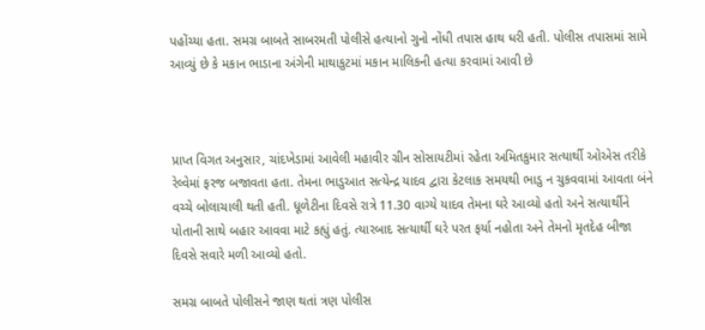પહોંચ્યા હતા. સમગ્ર બાબતે સાબરમતી પોલીસે હત્યાનો ગુનો નોંધી તપાસ હાથ ધરી હતી. પોલીસ તપાસમાં સામે આવ્યું છે કે મકાન ભાડાના અંગેની માથાકુટમાં મકાન માલિકની હત્યા કરવામાં આવી છે



પ્રાપ્ત વિગત અનુસાર, ચાંદખેડામાં આવેલી મહાવીર ગ્રીન સોસાયટીમાં રહેતા અમિતકુમાર સત્યાર્થી ઓએસ તરીકે રેલ્વેમાં ફરજ બજાવતા હતા. તેમના ભાડુઆત સત્યેન્દ્ર યાદવ દ્વારા કેટલાક સમયથી ભાડુ ન ચુકવવામાં આવતા બંને વચ્ચે બોલાચાલી થતી હતી. ધૂળેટીના દિવસે રાત્રે 11.30 વાગ્યે યાદવ તેમના ઘરે આવ્યો હતો અને સત્યાર્થીને પોતાની સાથે બહાર આવવા માટે કહ્યું હતું. ત્યારબાદ સત્યાર્થી ઘરે પરત ફર્યા નહોતા અને તેમનો મૃતદેહ બીજા દિવસે સવારે મળી આવ્યો હતો.

સમગ્ર બાબતે પોલીસને જાણ થતાં ત્રણ પોલીસ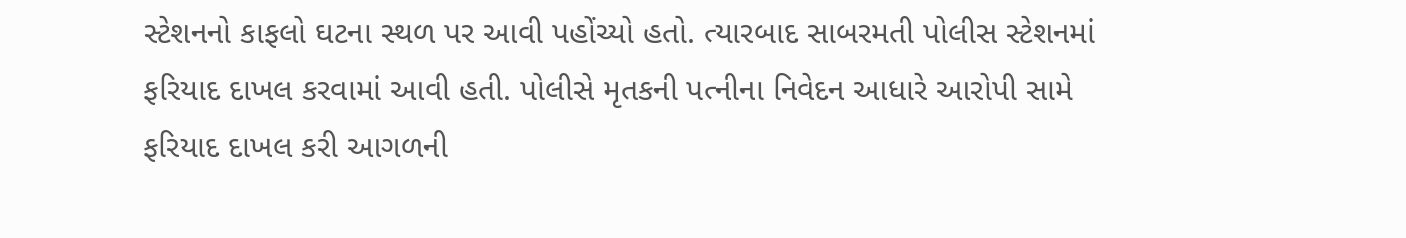સ્ટેશનનો કાફલો ઘટના સ્થળ પર આવી પહોંચ્યો હતો. ત્યારબાદ સાબરમતી પોલીસ સ્ટેશનમાં ફરિયાદ દાખલ કરવામાં આવી હતી. પોલીસે મૃતકની પત્નીના નિવેદન આધારે આરોપી સામે ફરિયાદ દાખલ કરી આગળની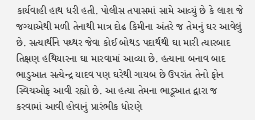કાર્યવાહી હાથ ધરી હતી. પોલીસ તપાસમાં સામે આવ્યું છે કે લાશ જે જગ્યાએથી મળી તેનાથી માત્ર દોઢ કિમીના અંતરે જ તેમનું ઘર આવેલું છે. સત્યાર્થીને પથ્થર જેવા કોઈ બોથડ પદાર્થથી ઘા મારી ત્યારબાદ તિક્ષણ હથિયારના ઘા મારવામાં આવ્યા છે. હત્યાના બનાવ બાદ ભાડુઆત સત્યેન્દ્ર યાદવ પણ ઘરેથી ગાયબ છે ઉપરાંત તેનો ફોન સ્વિચઓફ આવી રહ્યો છે. આ હત્યા તેમના ભાડૂઆત દ્વારા જ કરવામાં આવી હોવાનું પ્રારંભીક ધોરણે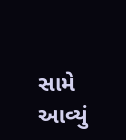સામે આવ્યું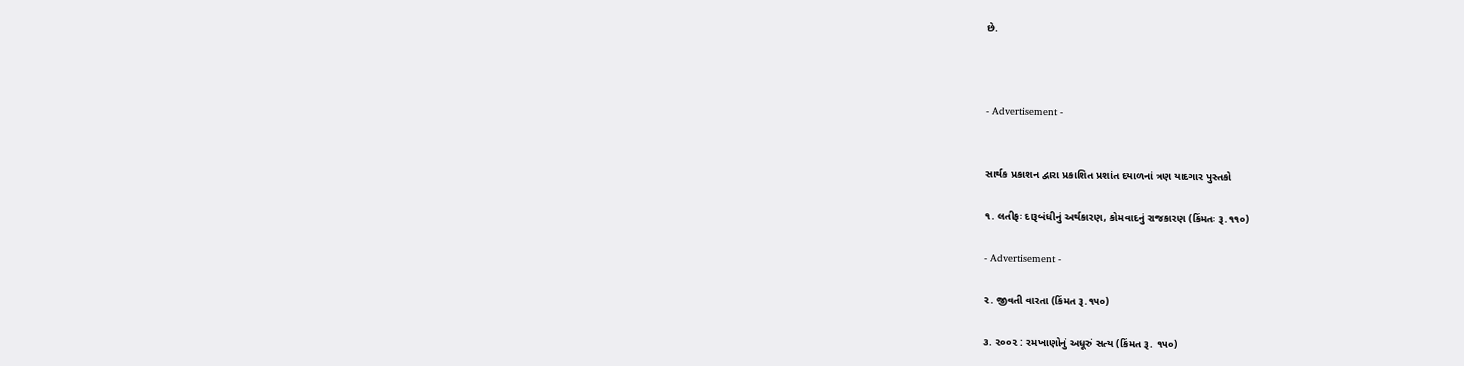છે.



- Advertisement -


સાર્થક પ્રકાશન દ્વારા પ્રકાશિત પ્રશાંત દયાળનાં ત્રણ યાદગાર પુસ્તકો

૧. લતીફઃ દારૂબંધીનું અર્થકારણ, કોમવાદનું રાજકારણ (કિંમતઃ રૂ.૧૧૦)

- Advertisement -

૨. જીવતી વારતા (કિંમત રૂ.૧૫૦)

૩. ૨૦૦૨ : રમખાણોનું અધૂરું સત્ય (કિંમત રૂ. ૧૫૦)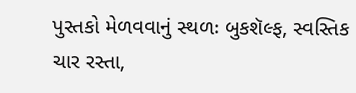પુસ્તકો મેળવવાનું સ્થળઃ બુકશૅલ્ફ, સ્વસ્તિક ચાર રસ્તા,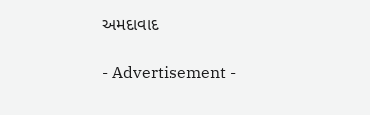અમદાવાદ

- Advertisement -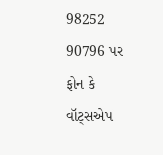98252 90796 પર ફોન કે વૉટ્સએપ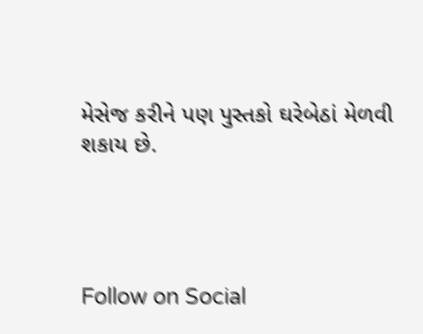મેસેજ કરીને પણ પુસ્તકો ઘરેબેઠાં મેળવી શકાય છે.




Follow on Social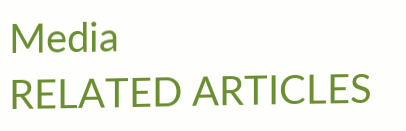Media
RELATED ARTICLES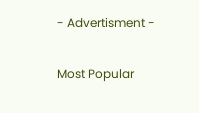- Advertisment -

Most Popular